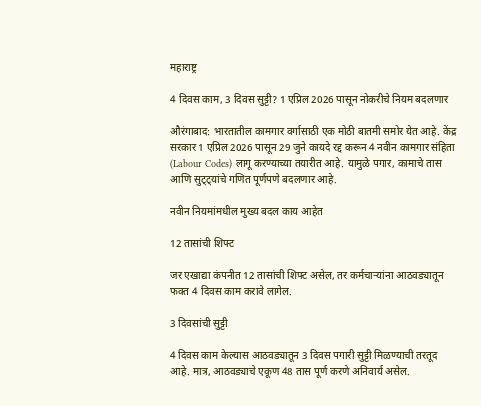महाराष्ट्र

4 दिवस काम, 3 दिवस सुट्टी? 1 एप्रिल 2026 पासून नोकरीचे नियम बदलणार

औरंगाबाद: भारतातील कामगार वर्गासाठी एक मोठी बातमी समोर येत आहे. केंद्र सरकार 1 एप्रिल 2026 पासून 29 जुने कायदे रद्द करून 4 नवीन कामगार संहिता (Labour Codes) लागू करण्याच्या तयारीत आहे. यामुळे पगार, कामाचे तास आणि सुट्ट्यांचे गणित पूर्णपणे बदलणार आहे.

नवीन नियमांमधील मुख्य बदल काय आहेत

12 तासांची शिफ्ट

जर एखाद्या कंपनीत 12 तासांची शिफ्ट असेल, तर कर्मचाऱ्यांना आठवड्यातून फक्त 4 दिवस काम करावे लागेल.

3 दिवसांची सुट्टी

4 दिवस काम केल्यास आठवड्यातून 3 दिवस पगारी सुट्टी मिळण्याची तरतूद आहे. मात्र, आठवड्याचे एकूण 48 तास पूर्ण करणे अनिवार्य असेल.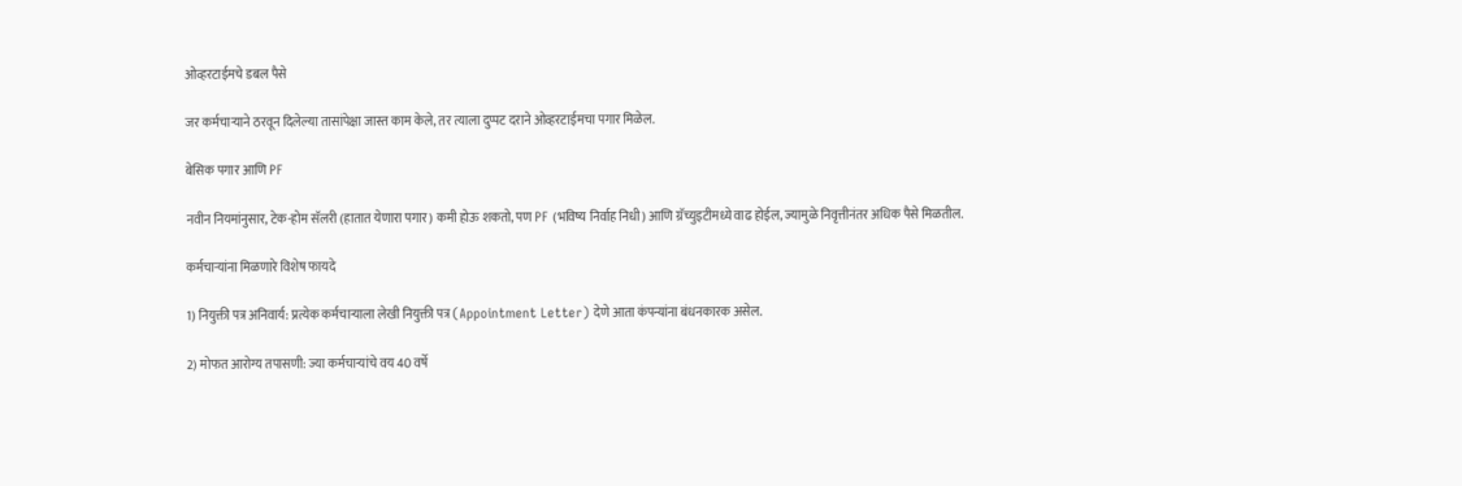ओव्हरटाईमचे डबल पैसे

जर कर्मचाऱ्याने ठरवून दिलेल्या तासांपेक्षा जास्त काम केले, तर त्याला दुप्पट दराने ओव्हरटाईमचा पगार मिळेल.

बेसिक पगार आणि PF

नवीन नियमांनुसार, टेक-होम सॅलरी (हातात येणारा पगार) कमी होऊ शकतो, पण PF (भविष्य निर्वाह निधी) आणि ग्रॅच्युइटीमध्ये वाढ होईल, ज्यामुळे निवृत्तीनंतर अधिक पैसे मिळतील.

कर्मचाऱ्यांना मिळणारे विशेष फायदे

1) नियुक्ती पत्र अनिवार्य: प्रत्येक कर्मचाऱ्याला लेखी नियुक्ती पत्र (Appointment Letter) देणे आता कंपन्यांना बंधनकारक असेल.

2) मोफत आरोग्य तपासणी: ज्या कर्मचाऱ्यांचे वय 40 वर्षे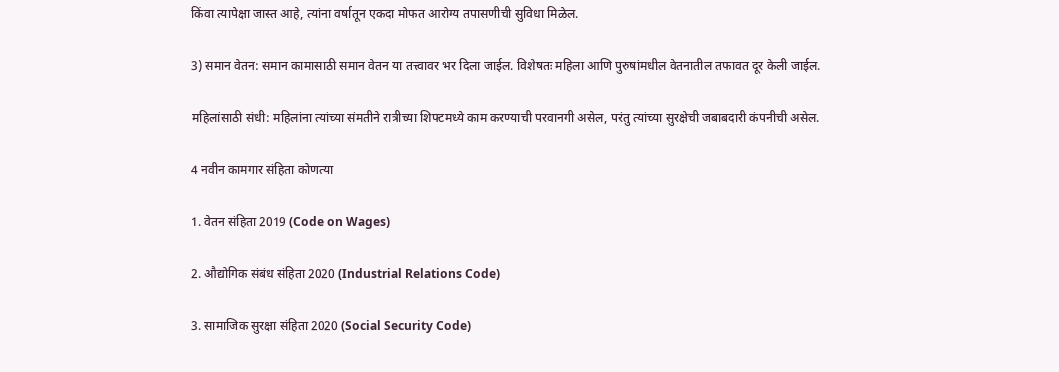किंवा त्यापेक्षा जास्त आहे, त्यांना वर्षातून एकदा मोफत आरोग्य तपासणीची सुविधा मिळेल.

3) समान वेतन: समान कामासाठी समान वेतन या तत्त्वावर भर दिला जाईल. विशेषतः महिला आणि पुरुषांमधील वेतनातील तफावत दूर केली जाईल.

महिलांसाठी संधी: महिलांना त्यांच्या संमतीने रात्रीच्या शिफ्टमध्ये काम करण्याची परवानगी असेल, परंतु त्यांच्या सुरक्षेची जबाबदारी कंपनीची असेल.

4 नवीन कामगार संहिता कोणत्या

1. वेतन संहिता 2019 (Code on Wages)

2. औद्योगिक संबंध संहिता 2020 (Industrial Relations Code)

3. सामाजिक सुरक्षा संहिता 2020 (Social Security Code)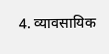4. व्यावसायिक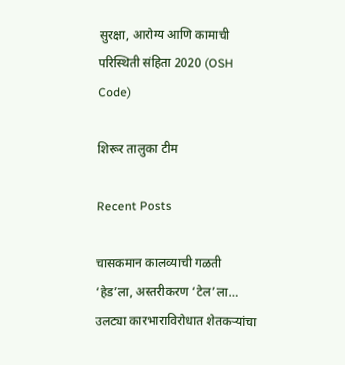सुरक्षा, आरोग्य आणि कामाची परिस्थिती संहिता 2020 (OSH Code)

शिरूर तालुका टीम

Recent Posts

चासकमान कालव्याची गळती ‘हेड’ला, अस्तरीकरण ‘टेल’ला… उलट्या कारभाराविरोधात शेतकऱ्यांचा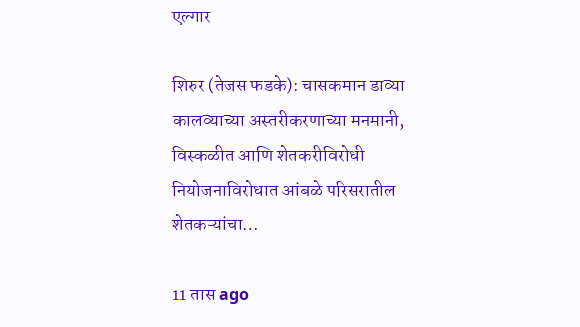एल्गार

शिरुर (तेजस फडके): चासकमान डाव्या कालव्याच्या अस्तरीकरणाच्या मनमानी, विस्कळीत आणि शेतकरीविरोधी नियोजनाविरोधात आंबळे परिसरातील शेतकऱ्यांचा…

11 तास ago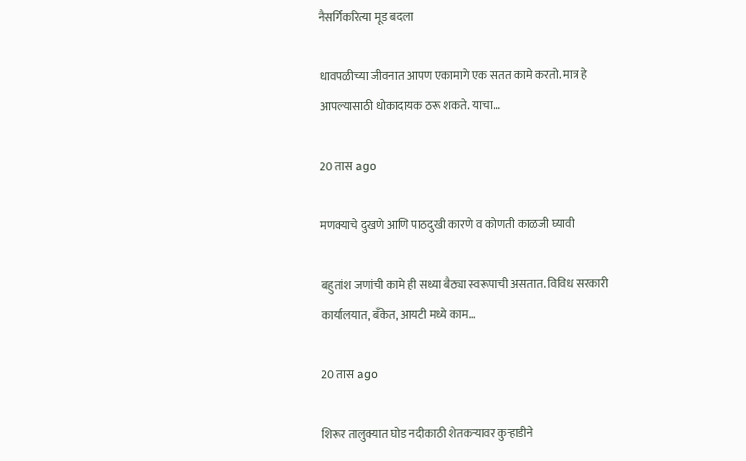नैसर्गिकरित्या मूड बदला

धावपळीच्या जीवनात आपण एकामागे एक सतत कामे करतो. मात्र हे आपल्यासाठी धोकादायक ठरू शकते. याचा…

20 तास ago

मणक्याचे दुखणे आणि पाठदुखी कारणे व कोणती काळजी घ्यावी

बहुतांश जणांची कामे ही सध्या बैठ्या स्वरूपाची असतात. विविध सरकारी कार्यालयात, बँकेत, आयटी मध्ये काम…

20 तास ago

शिरूर तालुक्यात घोड नदीकाठी शेतकऱ्यावर कुऱ्हाडीने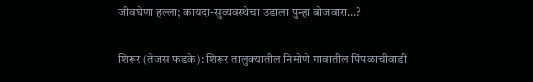जीवघेणा हल्ला; कायदा-सुव्यवस्थेचा उडाला पुन्हा बोजवारा…?

शिरूर (तेजस फडके): शिरूर तालुक्यातील निमोणे गावातील पिंपळाचीवाडी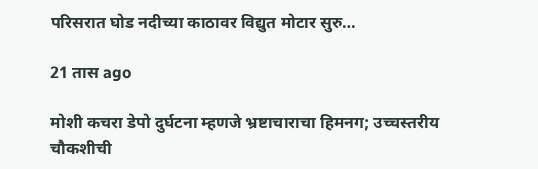परिसरात घोड नदीच्या काठावर विद्युत मोटार सुरु…

21 तास ago

मोशी कचरा डेपो दुर्घटना म्हणजे भ्रष्टाचाराचा हिमनग; उच्चस्तरीय चौकशीची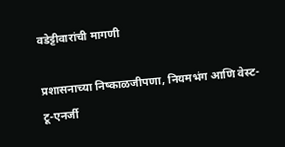वडेट्टीवारांची मागणी

प्रशासनाच्या निष्काळजीपणा, नियमभंग आणि वेस्ट-टू-एनर्जी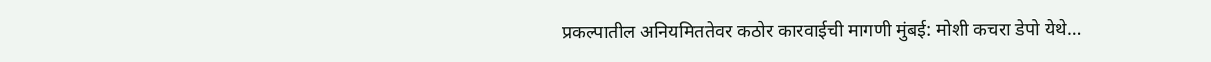प्रकल्पातील अनियमिततेवर कठोर कारवाईची मागणी मुंबई: मोशी कचरा डेपो येथे…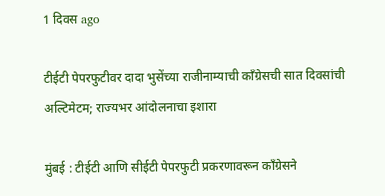1 दिवस ago

टीईटी पेपरफुटीवर दादा भुसेंच्या राजीनाम्याची काँग्रेसची सात दिवसांची अल्टिमेटम; राज्यभर आंदोलनाचा इशारा

मुंबई : टीईटी आणि सीईटी पेपरफुटी प्रकरणावरून काँग्रेसने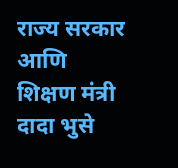राज्य सरकार आणि शिक्षण मंत्री दादा भुसे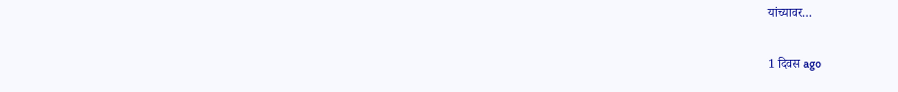यांच्यावर…

1 दिवस ago